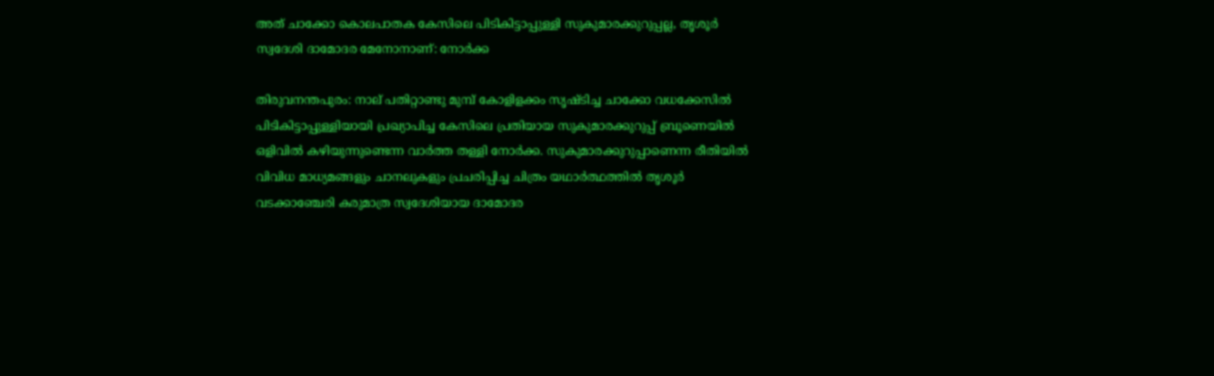അത് ചാക്കോ കൊലപാതക കേസിലെ പിടികിട്ടാപ്പുള്ളി സുകുമാരക്കുറുപ്പല്ല, തൃശൂര്‍ സ്വദേശി ദാമോദര മേനോനാണ്: നോര്‍ക്ക

തിരുവനന്തപുരം: നാല് പതിറ്റാണ്ടു മുമ്പ് കോളിളക്കം സൃഷ്ടിച്ച ചാക്കോ വധക്കേസില്‍ പിടികിട്ടാപ്പുള്ളിയായി പ്രഖ്യാപിച്ച കേസിലെ പ്രതിയായ സുകുമാരക്കുറുപ്പ് ബ്രൂണെയില്‍ ഒളിവില്‍ കഴിയുന്നുണ്ടെന്ന വാര്‍ത്ത തള്ളി നോര്‍ക്ക. സുകുമാരക്കുറുപ്പാണെന്ന രീതിയില്‍ വിവിധ മാധ്യമങ്ങളും ചാനലുകളും പ്രചരിപ്പിച്ച ചിത്രം യഥാര്‍ത്ഥത്തില്‍ തൃശൂർ വടക്കാഞ്ചേരി കരുമാത്ര സ്വദേശിയായ ദാമോദര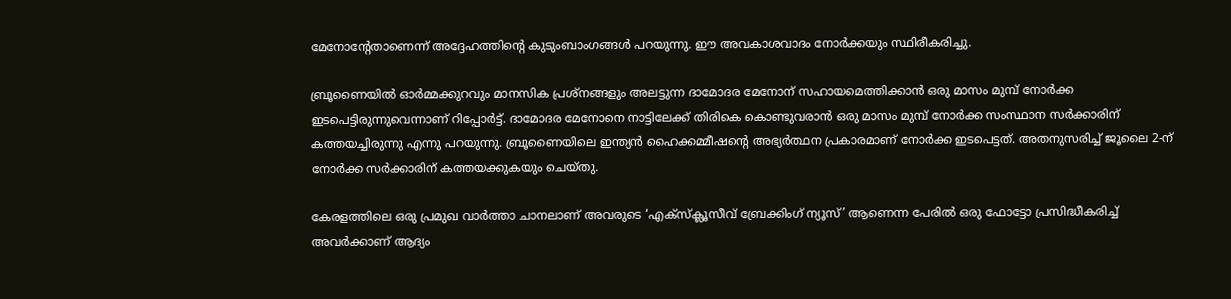മേനോന്റേതാണെന്ന് അദ്ദേഹത്തിന്റെ കുടുംബാംഗങ്ങള്‍ പറയുന്നു. ഈ അവകാശവാദം നോര്‍ക്കയും സ്ഥിരീകരിച്ചു.

ബ്രൂണൈയിൽ ഓർമ്മക്കുറവും മാനസിക പ്രശ്നങ്ങളും അലട്ടുന്ന ദാമോദര മേനോന് സഹായമെത്തിക്കാന്‍ ഒരു മാസം മുമ്പ് നോർക്ക ഇടപെട്ടിരുന്നുവെന്നാണ് റിപ്പോര്‍ട്ട്. ദാമോദര മേനോനെ നാട്ടിലേക്ക് തിരികെ കൊണ്ടുവരാൻ ഒരു മാസം മുമ്പ് നോർക്ക സംസ്ഥാന സർക്കാരിന് കത്തയച്ചിരുന്നു എന്നു പറയുന്നു. ബ്രൂണൈയിലെ ഇന്ത്യൻ ഹൈക്കമ്മീഷന്റെ അഭ്യര്‍ത്ഥന പ്രകാരമാണ് നോര്‍ക്ക ഇടപെട്ടത്. അതനുസരിച്ച് ജൂലൈ 2-ന് നോർക്ക സർക്കാരിന് കത്തയക്കുകയും ചെയ്തു.

കേരളത്തിലെ ഒരു പ്രമുഖ വാർത്താ ചാനലാണ് അവരുടെ ‘എക്സ്ക്ലൂസീവ് ബ്രേക്കിംഗ് ന്യൂസ്’ ആണെന്ന പേരില്‍ ഒരു ഫോട്ടോ പ്രസിദ്ധീകരിച്ച് അവര്‍ക്കാണ് ആദ്യം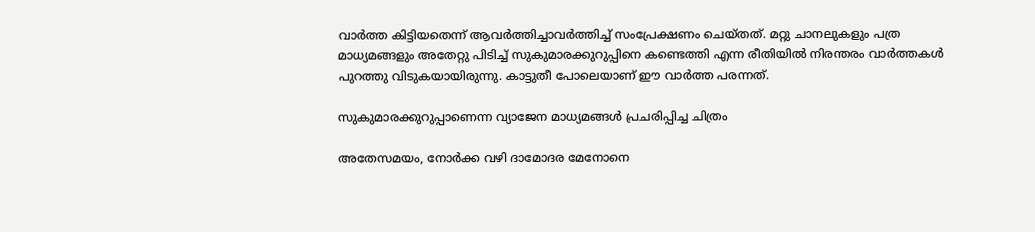വാര്‍ത്ത കിട്ടിയതെന്ന് ആവര്‍ത്തിച്ചാവര്‍ത്തിച്ച് സം‌പ്രേക്ഷണം ചെയ്തത്. മറ്റു ചാനലുകളും പത്ര മാധ്യമങ്ങളും അതേറ്റു പിടിച്ച് സുകുമാരക്കുറുപ്പിനെ കണ്ടെത്തി എന്ന രീതിയില്‍ നിരന്തരം വാര്‍ത്തകള്‍ പുറത്തു വിടുകയായിരുന്നു. കാട്ടുതീ പോലെയാണ് ഈ വാര്‍ത്ത പരന്നത്.

സുകുമാരക്കുറുപ്പാണെന്ന വ്യാജേന മാധ്യമങ്ങള്‍ പ്രചരിപ്പിച്ച ചിത്രം

അതേസമയം, നോര്‍ക്ക വഴി ദാമോദര മേനോനെ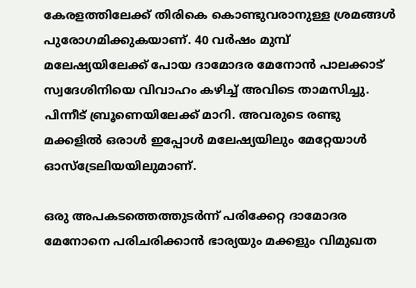കേരളത്തിലേക്ക് തിരികെ കൊണ്ടുവരാനുള്ള ശ്രമങ്ങൾ പുരോഗമിക്കുകയാണ്. 40 വർഷം മുമ്പ് മലേഷ്യയിലേക്ക് പോയ ദാമോദര മേനോന്‍ പാലക്കാട് സ്വദേശിനിയെ വിവാഹം കഴിച്ച് അവിടെ താമസിച്ചു. പിന്നീട് ബ്രൂണെയിലേക്ക് മാറി. അവരുടെ രണ്ടു മക്കളില്‍ ഒരാള്‍ ഇപ്പോൾ മലേഷ്യയിലും മേറ്റേയാള്‍ ഓസ്ട്രേലിയയിലുമാണ്.

ഒരു അപകടത്തെത്തുടർന്ന് പരിക്കേറ്റ ദാമോദര മേനോനെ പരിചരിക്കാന്‍ ഭാര്യയും മക്കളും വിമുഖത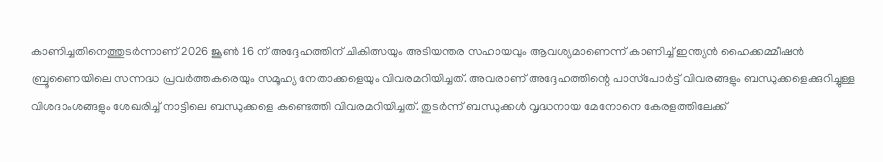കാണിച്ചതിനെത്തുടര്‍ന്നാണ് 2026 ജൂൺ 16 ന് അദ്ദേഹത്തിന് ചികിത്സയും അടിയന്തര സഹായവും ആവശ്യമാണെന്ന് കാണിച്ച് ഇന്ത്യൻ ഹൈക്കമ്മീഷൻ ബ്രൂണൈയിലെ സന്നദ്ധ പ്രവർത്തകരെയും സമൂഹ്യ നേതാക്കളെയും വിവരമറിയിച്ചത്. അവരാണ് അദ്ദേഹത്തിന്റെ പാസ്‌പോർട്ട് വിവരങ്ങളും ബന്ധുക്കളെക്കുറിച്ചുള്ള വിശദാംശങ്ങളും ശേഖരിച്ച് നാട്ടിലെ ബന്ധുക്കളെ കണ്ടെത്തി വിവരമറിയിച്ചത്. തുടർന്ന് ബന്ധുക്കൾ വൃദ്ധനായ മേനോനെ കേരളത്തിലേക്ക്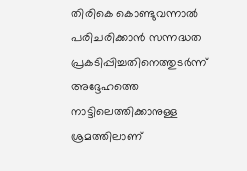തിരികെ കൊണ്ടുവന്നാൽ പരിചരിക്കാൻ സന്നദ്ധത പ്രകടിപ്പിച്ചതിനെത്തുടര്‍ന്ന് അദ്ദേഹത്തെ നാട്ടിലെത്തിക്കാനുള്ള ശ്രമത്തിലാണ്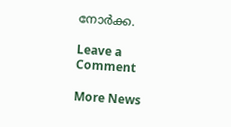നോര്‍ക്ക.

Leave a Comment

More News